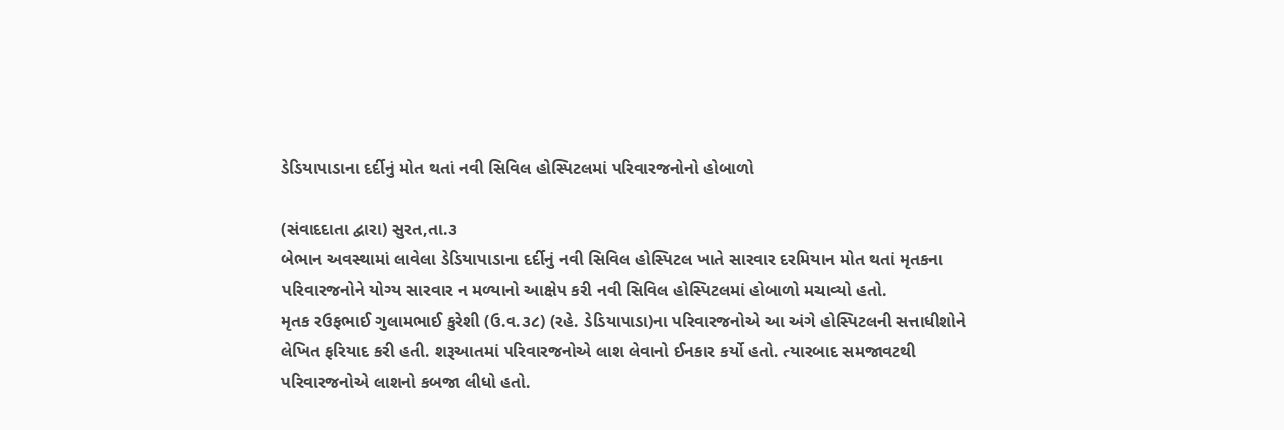ડેડિયાપાડાના દર્દીનું મોત થતાં નવી સિવિલ હોસ્પિટલમાં પરિવારજનોનો હોબાળો

(સંવાદદાતા દ્વારા) સુરત,તા.૩
બેભાન અવસ્થામાં લાવેલા ડેડિયાપાડાના દર્દીનું નવી સિવિલ હોસ્પિટલ ખાતે સારવાર દરમિયાન મોત થતાં મૃતકના પરિવારજનોને યોગ્ય સારવાર ન મળ્યાનો આક્ષેપ કરી નવી સિવિલ હોસ્પિટલમાં હોબાળો મચાવ્યો હતો.
મૃતક રઉફભાઈ ગુલામભાઈ કુરેશી (ઉ.વ.૩૮) (રહે. ડેડિયાપાડા)ના પરિવારજનોએ આ અંગે હોસ્પિટલની સત્તાધીશોને લેખિત ફરિયાદ કરી હતી. શરૂઆતમાં પરિવારજનોએ લાશ લેવાનો ઈનકાર કર્યો હતો. ત્યારબાદ સમજાવટથી પરિવારજનોએ લાશનો કબજા લીધો હતો.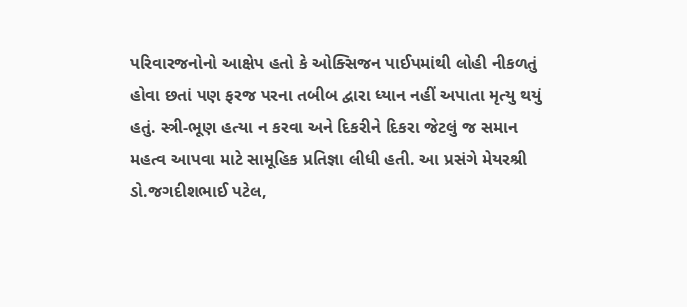પરિવારજનોનો આક્ષેપ હતો કે ઓક્સિજન પાઈપમાંથી લોહી નીકળતું હોવા છતાં પણ ફરજ પરના તબીબ દ્વારા ધ્યાન નહીં અપાતા મૃત્યુ થયું હતું. સ્ત્રી-ભૂણ હત્યા ન કરવા અને દિકરીને દિકરા જેટલું જ સમાન મહત્વ આપવા માટે સામૂહિક પ્રતિજ્ઞા લીધી હતી. આ પ્રસંગે મેયરશ્રી ડો.જગદીશભાઈ પટેલ,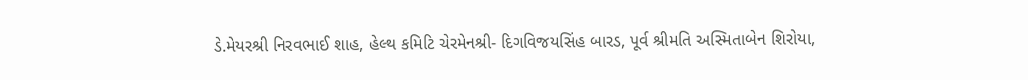ડે.મેયરશ્રી નિરવભાઈ શાહ, હેલ્થ કમિટિ ચેરમેનશ્રી- દિગવિજયસિંહ બારડ, પૂર્વ શ્રીમતિ અસ્મિતાબેન શિરોયા,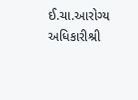ઈ.ચા.આરોગ્ય અધિકારીશ્રી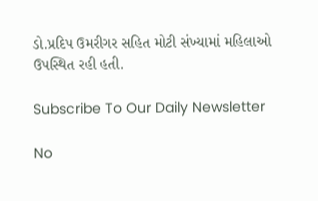ડો.પ્રદિપ ઉમરીગર સહિત મોટી સંખ્યામાં મહિલાઓ ઉપસ્થિત રહી હતી.

Subscribe To Our Daily Newsletter

No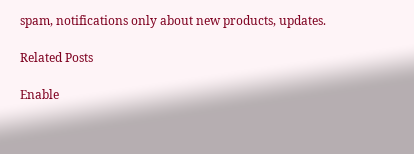spam, notifications only about new products, updates.

Related Posts

Enable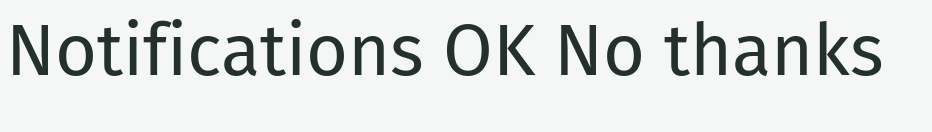Notifications OK No thanks